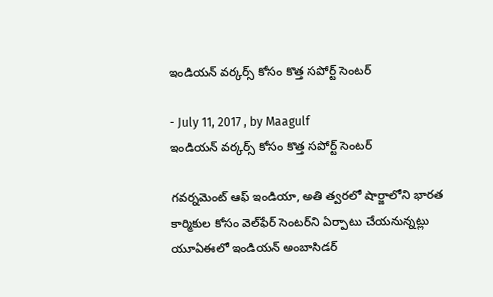ఇండియన్‌ వర్కర్స్‌ కోసం కొత్త సపోర్ట్‌ సెంటర్‌

- July 11, 2017 , by Maagulf
ఇండియన్‌ వర్కర్స్‌ కోసం కొత్త సపోర్ట్‌ సెంటర్‌

గవర్నమెంట్‌ ఆఫ్‌ ఇండియా, అతి త్వరలో షార్జాలోని భారత కార్మికుల కోసం వెల్‌ఫేర్‌ సెంటర్‌ని ఏర్పాటు చేయనున్నట్లు యూఏఈలో ఇండియన్‌ అంబాసిడర్‌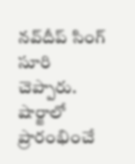నవ్‌దీప్‌ సింగ్‌ సూరి చెప్పారు. షార్జాలో ప్రారంభించే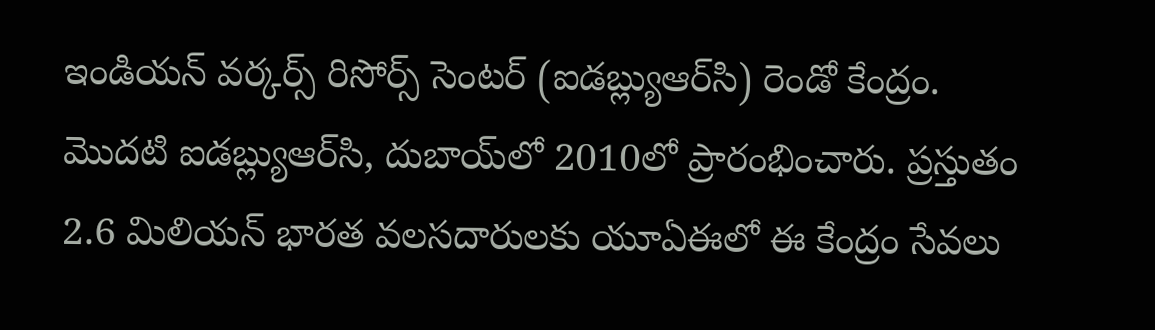ఇండియన్‌ వర్కర్స్‌ రిసోర్స్‌ సెంటర్‌ (ఐడబ్ల్యుఆర్‌సి) రెండో కేంద్రం. మొదటి ఐడబ్ల్యుఆర్‌సి, దుబాయ్‌లో 2010లో ప్రారంభించారు. ప్రస్తుతం 2.6 మిలియన్‌ భారత వలసదారులకు యూఏఈలో ఈ కేంద్రం సేవలు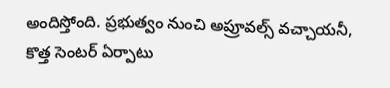అందిస్తోంది. ప్రభుత్వం నుంచి అప్రూవల్స్‌ వచ్చాయనీ, కొత్త సెంటర్‌ ఏర్పాటు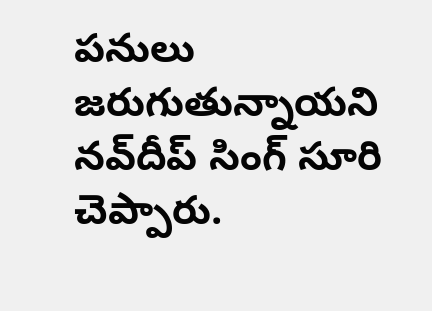పనులు జరుగుతున్నాయని నవ్‌దీప్‌ సింగ్‌ సూరి చెప్పారు.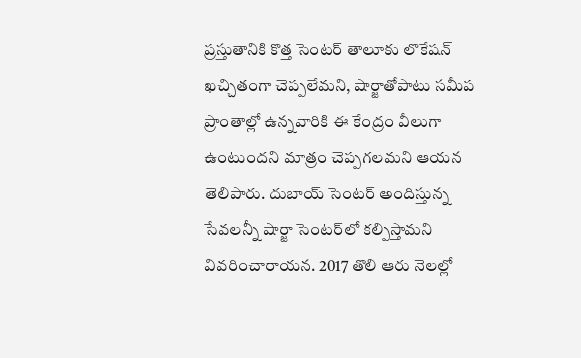ప్రస్తుతానికి కొత్త సెంటర్‌ తాలూకు లొకేషన్‌ ఖచ్చితంగా చెప్పలేమని, షార్జాతోపాటు సమీప ప్రాంతాల్లో ఉన్నవారికి ఈ కేంద్రం వీలుగా ఉంటుందని మాత్రం చెప్పగలమని ఆయన తెలిపారు. దుబాయ్‌ సెంటర్‌ అందిస్తున్న సేవలన్నీ షార్జా సెంటర్‌లో కల్పిస్తామని వివరించారాయన. 2017 తొలి ఆరు నెలల్లో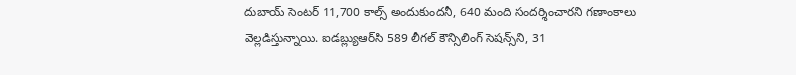దుబాయ్‌ సెంటర్‌ 11,700 కాల్స్‌ అందుకుందనీ, 640 మంది సందర్శించారని గణాంకాలు వెల్లడిస్తున్నాయి. ఐడబ్ల్యుఆర్‌సి 589 లీగల్‌ కౌన్సిలింగ్‌ సెషన్స్‌ని, 31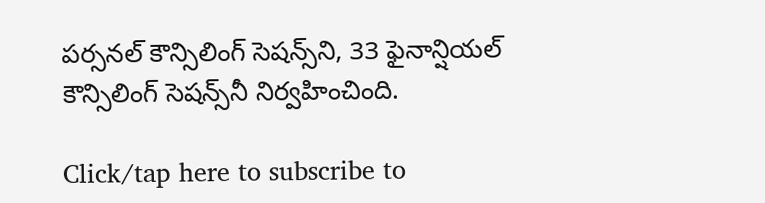పర్సనల్‌ కౌన్సిలింగ్‌ సెషన్స్‌ని, 33 ఫైనాన్షియల్‌ కౌన్సిలింగ్‌ సెషన్స్‌నీ నిర్వహించింది.

Click/tap here to subscribe to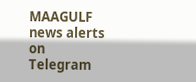MAAGULF news alerts on Telegram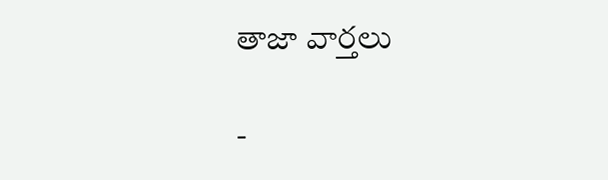తాజా వార్తలు

-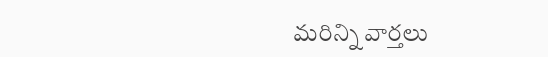మరిన్ని వార్తలు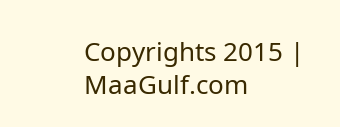Copyrights 2015 | MaaGulf.com